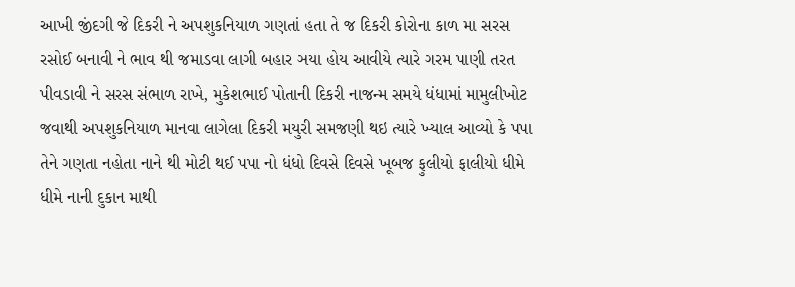આખી જીંદગી જે દિકરી ને અપશુકનિયાળ ગણતાં હતા તે જ દિકરી કોરોના કાળ મા સરસ રસોઈ બનાવી ને ભાવ થી જમાડવા લાગી બહાર ઞયા હોય આવીયે ત્યારે ગરમ પાણી તરત પીવડાવી ને સરસ સંભાળ રાખે, મુકેશભાઈ પોતાની દિકરી નાજન્મ સમયે ધંધામાં મામુલીખોટ જવાથી અપશુકનિયાળ માનવા લાગેલા દિકરી મયુરી સમજણી થઇ ત્યારે ખ્યાલ આવ્યો કે પપા તેને ગણતા નહોતા નાને થી મોટી થઈ પપા નો ધંધો દિવસે દિવસે ખૂબજ ફુલીયો ફાલીયો ધીમે ધીમે નાની દુકાન માથી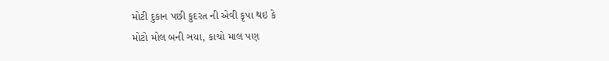મોટી દુકાન પછી કુદરત ની એવી કૃપા થઇ કે
મોટો મોલ બની ઞયા, કાચો માલ પણ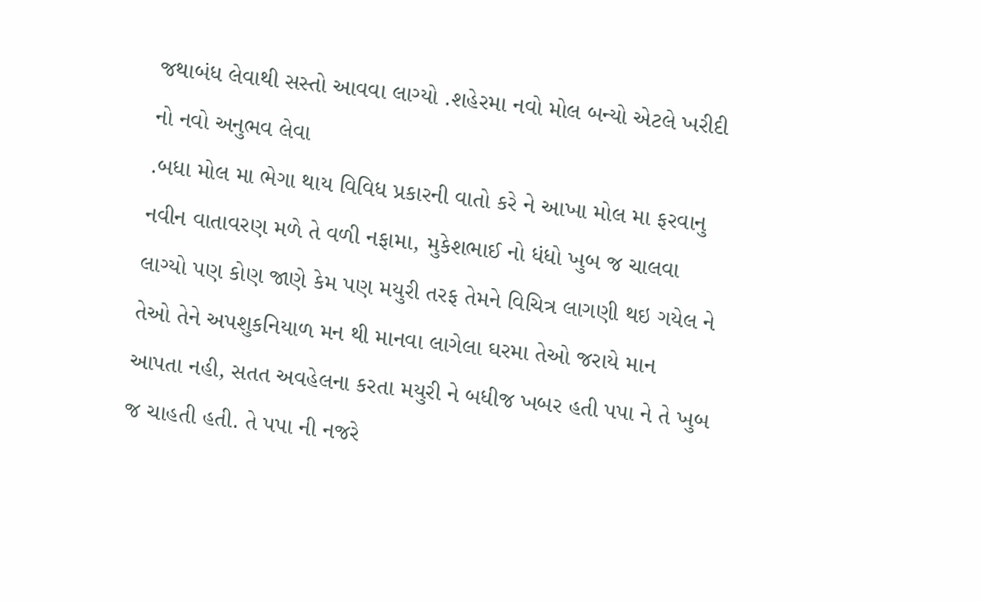જથાબંધ લેવાથી સસ્તો આવવા લાગ્યો .શહેરમા નવો મોલ બન્યો એટલે ખરીદી નો નવો અનુભવ લેવા
.બધા મોલ મા ભેગા થાય વિવિધ પ્રકારની વાતો કરે ને આખા મોલ મા ફરવાનુ નવીન વાતાવરણ મળે તે વળી નફામા, મુકેશભાઈ નો ધંધો ખુબ જ ચાલવા લાગ્યો પણ કોણ જાણે કેમ પણ મયુરી તરફ તેમને વિચિત્ર લાગણી થઇ ગયેલ ને તેઓ તેને અપશુકનિયાળ મન થી માનવા લાગેલા ઘરમા તેઓ જરાયે માન આપતા નહી, સતત અવહેલના કરતા મયુરી ને બધીજ ખબર હતી પપા ને તે ખુબ જ ચાહતી હતી. તે પપા ની નજરે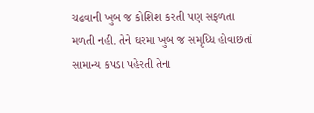ચઢવાની ખુબ જ કોશિશ કરતી પણ સફળતા મળતી નહી. તેને ઘરમા ખુબ જ સમૃધ્ધિ હોવાછતાં સામાન્ય કપડા પહેરતી તેના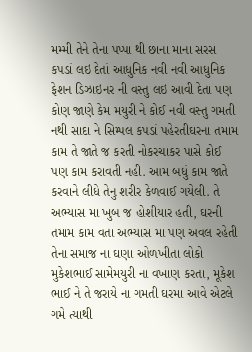મમ્મી તેને તેના પપ્પા થી છાના માના સરસ કપડાં લઇ દેતાં આધુનિક નવી નવી આધુનિક ફેશન ડિઝાઇનર ની વસ્તુ લઇ આવી દેતા પણ કોણ જાણે કેમ મયુરી ને કોઈ નવી વસ્તુ ગમતી નથી સાદા ને સિમ્પલ કપડાં પહેરતીઘરના તમામ કામ તે જાતે જ કરતી નોકરચાકર પાસે કોઈ પણ કામ કરાવતી નહી. આમ બધું કામ જાતે કરવાને લીધે તેનુ શરીર કેળવાઈ ગયેલી. તે અભ્યાસ મા ખુબ જ હોશીયાર હતી, ઘરની તમામ કામ વતા અભ્યાસ મા પણ અવલ રહેતી તેના સમાજ ના ઘણા ઓળખીતા લોકો મુકેશભાઈ સામેમયુરી ના વખાણ કરતા, મૂકેશ ભાઈ ને તે જરાયે ના ગમતી ઘરમા આવે એટલે ગમે ત્યાથી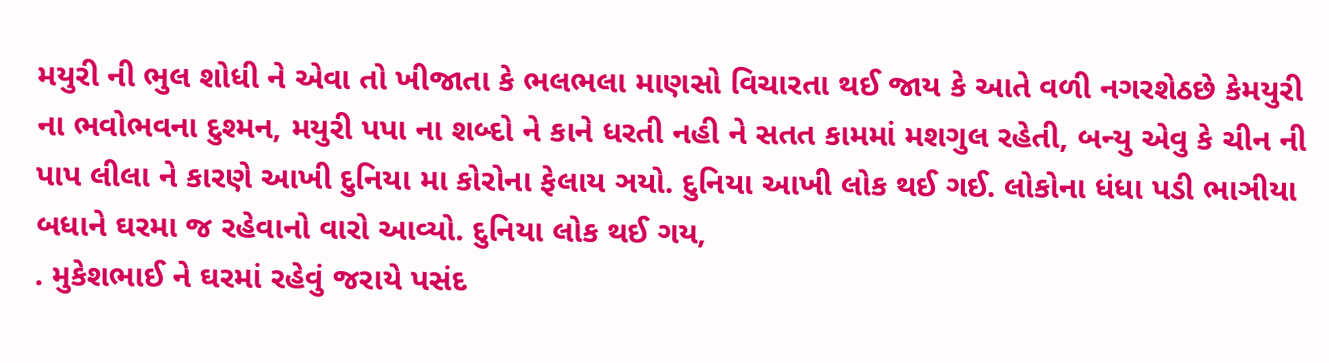મયુરી ની ભુલ શોધી ને એવા તો ખીજાતા કે ભલભલા માણસો વિચારતા થઈ જાય કે આતે વળી નગરશેઠછે કેમયુરી ના ભવોભવના દુશ્મન, મયુરી પપા ના શબ્દો ને કાને ધરતી નહી ને સતત કામમાં મશગુલ રહેતી, બન્યુ એવુ કે ચીન ની પાપ લીલા ને કારણે આખી દુનિયા મા કોરોના ફેલાય ઞયો. દુનિયા આખી લોક થઈ ગઈ. લોકોના ધંધા પડી ભાઞીયા બધાને ઘરમા જ રહેવાનો વારો આવ્યો. દુનિયા લોક થઈ ગય,
. મુકેશભાઈ ને ઘરમાં રહેવું જરાયે પસંદ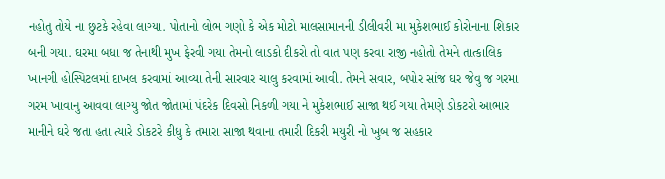નહોતુ તોયે ના છુટકે રહેવા લાગ્યા. પોતાનો લોભ ગણો કે એક મોટો માલસામાનની ડીલીવરી મા મુકેશભાઈ કોરોનાના શિકાર બની ગયા. ઘરમા બધા જ તેનાથી મુખ ફેરવી ગયા તેમનો લાડકો દીકરો તો વાત પણ કરવા રાજી નહોતો તેમને તાત્કાલિક ખાનગી હોસ્પિટલમાં દાખલ કરવામાં આવ્યા તેની સારવાર ચાલુ કરવામાં આવી. તેમને સવાર, બપોર સાંજ ઘર જેવુ જ ગરમા ગરમ ખાવાનુ આવવા લાગ્યુ જોત જોતામાં પંદરેક દિવસો નિકળી ગયા ને મુકેશભાઈ સાજા થઈ ગયા તેમણે ડોકટરો આભાર માનીને ઘરે જતા હતા ત્યારે ડોકટરે કીધુ કે તમારા સાજા થવાના તમારી દિકરી મયુરી નો ખુબ જ સહકાર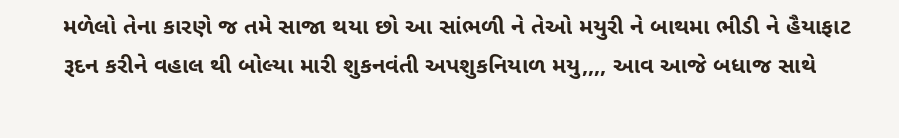મળેલો તેના કારણે જ તમે સાજા થયા છો આ સાંભળી ને તેઓ મયુરી ને બાથમા ભીડી ને હૈયાફાટ રૂદન કરીને વહાલ થી બોલ્યા મારી શુકનવંતી અપશુકનિયાળ મયુ,,,, આવ આજે બધાજ સાથે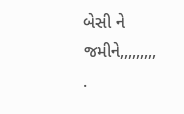બેસી ને જમીને,,,,,,,,,
.